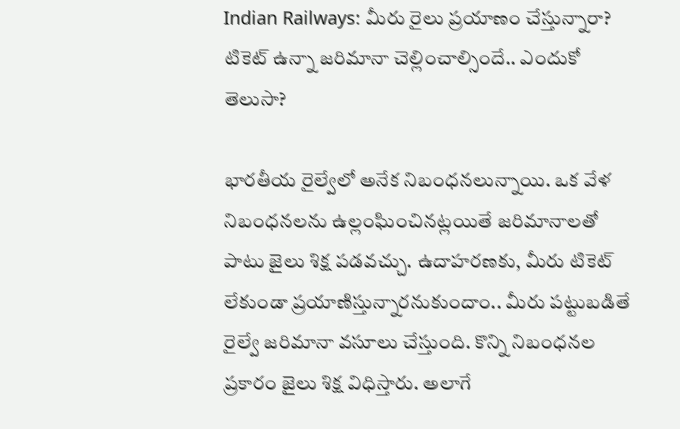Indian Railways: మీరు రైలు ప్రయాణం చేస్తున్నారా? టికెట్‌ ఉన్నా జరిమానా చెల్లించాల్సిందే.. ఎందుకో తెలుసా?

భారతీయ రైల్వేలో అనేక నిబంధనలున్నాయి. ఒక వేళ నిబంధనలను ఉల్లంఘించినట్లయితే జరిమానాలతో పాటు జైలు శిక్ష పడవచ్చు. ఉదాహరణకు, మీరు టికెట్ లేకుండా ప్రయాణిస్తున్నారనుకుందాం.. మీరు పట్టుబడితే రైల్వే జరిమానా వసూలు చేస్తుంది. కొన్ని నిబంధనల ప్రకారం జైలు శిక్ష విధిస్తారు. అలాగే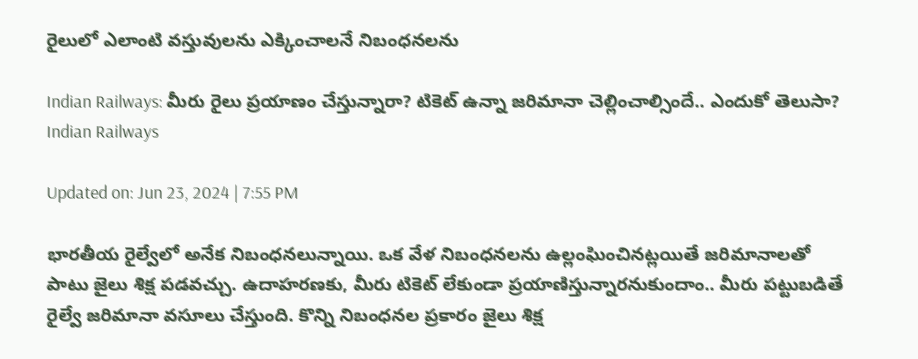రైలులో ఎలాంటి వస్తువులను ఎక్కించాలనే నిబంధనలను

Indian Railways: మీరు రైలు ప్రయాణం చేస్తున్నారా? టికెట్‌ ఉన్నా జరిమానా చెల్లించాల్సిందే.. ఎందుకో తెలుసా?
Indian Railways

Updated on: Jun 23, 2024 | 7:55 PM

భారతీయ రైల్వేలో అనేక నిబంధనలున్నాయి. ఒక వేళ నిబంధనలను ఉల్లంఘించినట్లయితే జరిమానాలతో పాటు జైలు శిక్ష పడవచ్చు. ఉదాహరణకు, మీరు టికెట్ లేకుండా ప్రయాణిస్తున్నారనుకుందాం.. మీరు పట్టుబడితే రైల్వే జరిమానా వసూలు చేస్తుంది. కొన్ని నిబంధనల ప్రకారం జైలు శిక్ష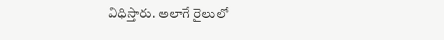విధిస్తారు. అలాగే రైలులో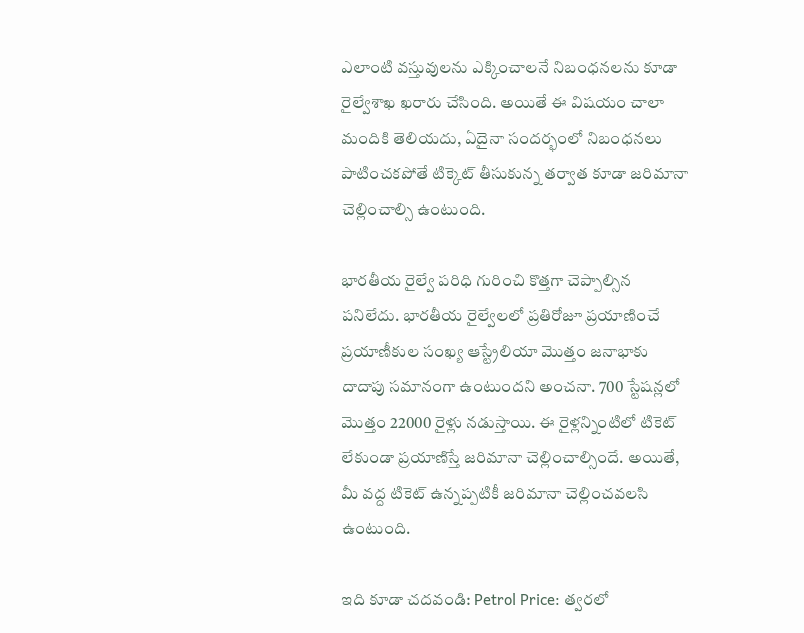ఎలాంటి వస్తువులను ఎక్కించాలనే నిబంధనలను కూడా రైల్వేశాఖ ఖరారు చేసింది. అయితే ఈ విషయం చాలా మందికి తెలియదు, ఏదైనా సందర్భంలో నిబంధనలు పాటించకపోతే టిక్కెట్ తీసుకున్న తర్వాత కూడా జరిమానా చెల్లించాల్సి ఉంటుంది.

భారతీయ రైల్వే పరిధి గురించి కొత్తగా చెప్పాల్సిన పనిలేదు. భారతీయ రైల్వేలలో ప్రతిరోజూ ప్రయాణించే ప్రయాణీకుల సంఖ్య ఆస్ట్రేలియా మొత్తం జనాభాకు దాదాపు సమానంగా ఉంటుందని అంచనా. 700 స్టేషన్లలో మొత్తం 22000 రైళ్లు నడుస్తాయి. ఈ రైళ్లన్నింటిలో టికెట్ లేకుండా ప్రయాణిస్తే జరిమానా చెల్లించాల్సిందే. అయితే, మీ వద్ద టికెట్ ఉన్నప్పటికీ జరిమానా చెల్లించవలసి ఉంటుంది.

ఇది కూడా చదవండి: Petrol Price: త్వరలో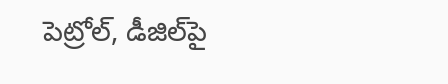పెట్రోల్‌, డీజిల్‌పై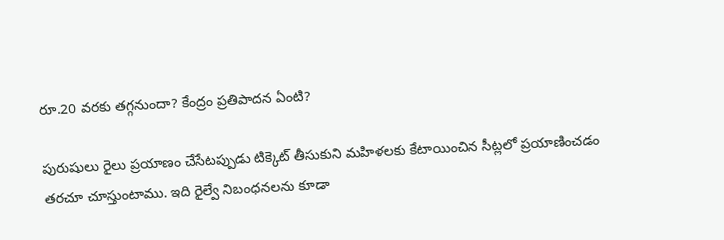రూ.20 వరకు తగ్గనుందా? కేంద్రం ప్రతిపాదన ఏంటి?

పురుషులు రైలు ప్రయాణం చేసేటప్పుడు టిక్కెట్ తీసుకుని మహిళలకు కేటాయించిన సీట్లలో ప్రయాణించడం తరచూ చూస్తుంటాము. ఇది రైల్వే నిబంధనలను కూడా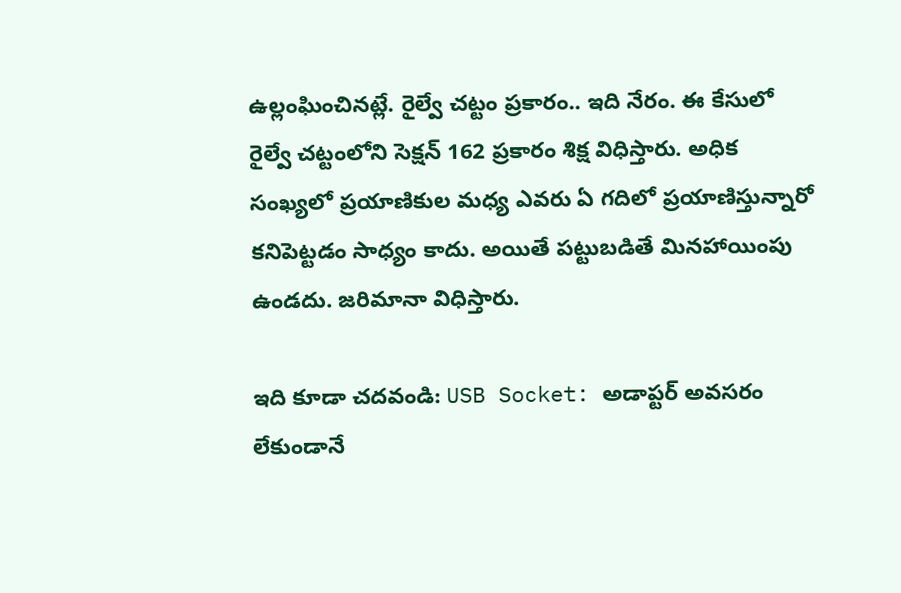ఉల్లంఘించినట్లే. రైల్వే చట్టం ప్రకారం.. ఇది నేరం. ఈ కేసులో రైల్వే చట్టంలోని సెక్షన్ 162 ప్రకారం శిక్ష విధిస్తారు. అధిక సంఖ్యలో ప్రయాణికుల మధ్య ఎవరు ఏ గదిలో ప్రయాణిస్తున్నారో కనిపెట్టడం సాధ్యం కాదు. అయితే పట్టుబడితే మినహాయింపు ఉండదు. జరిమానా విధిస్తారు.

ఇది కూడా చదవండి: USB Socket: అడాప్టర్‌ అవసరం లేకుండానే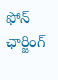ఫోన్‌ ఛార్జింగ్‌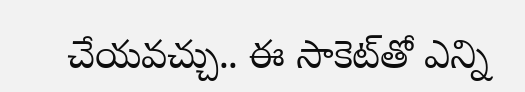చేయవచ్చు.. ఈ సాకెట్‌తో ఎన్ని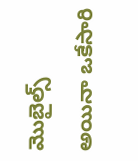మొబైల్స్‌ అయినా ఒకేసారి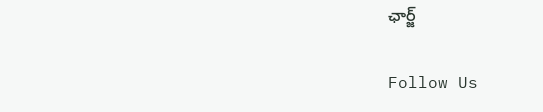ఛార్జ్‌

Follow Us